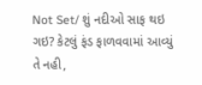Not Set/ શું નદીઓ સાફ થઇ ગઇ? કેટલું ફંડ ફાળવવામાં આવ્યું તે નહી,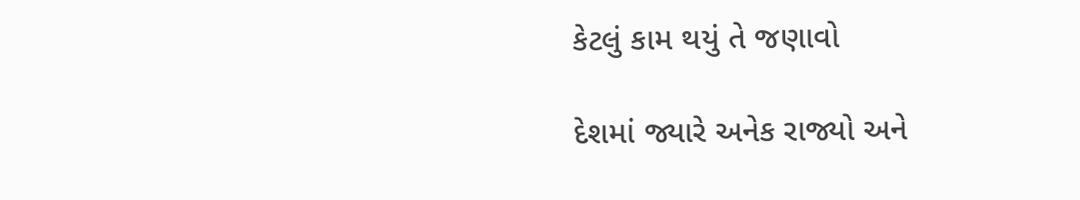કેટલું કામ થયું તે જણાવો

દેશમાં જ્યારે અનેક રાજ્યો અને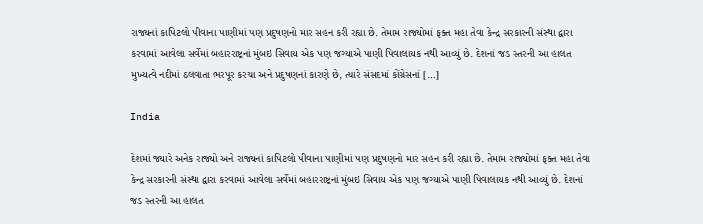રાજ્યનાં કાપિટલો પીવાના પાણીમાં પણ પ્રદુષણનો માર સહન કરી રહ્યા છે. તેમામ રાજ્યોમાં ફક્ત મહા તેવા કેન્દ્ર સરકારની સંસ્થા દ્વારા કરવામાં આવેલા સર્વેમાં બહારરાષ્ટ્રનાં મુંબઇ સિવાય એક પણ જગ્યાએ પાણી પિવાલાયક નથી આવ્યું છે. દેશનાં જડ સ્તરની આ હાલત મુખ્યત્વે નદીમાં ઠલવાતા ભરપૂર કરચા અને પ્રદુષણનાં કારણે છે, ત્યારે સંસદમાં કોંગ્રેસનાં […]

India

દેશમાં જ્યારે અનેક રાજ્યો અને રાજ્યનાં કાપિટલો પીવાના પાણીમાં પણ પ્રદુષણનો માર સહન કરી રહ્યા છે. તેમામ રાજ્યોમાં ફક્ત મહા તેવા કેન્દ્ર સરકારની સંસ્થા દ્વારા કરવામાં આવેલા સર્વેમાં બહારરાષ્ટ્રનાં મુંબઇ સિવાય એક પણ જગ્યાએ પાણી પિવાલાયક નથી આવ્યું છે. દેશનાં જડ સ્તરની આ હાલત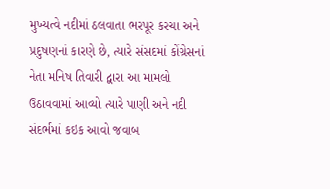મુખ્યત્વે નદીમાં ઠલવાતા ભરપૂર કરચા અને પ્રદુષણનાં કારણે છે, ત્યારે સંસદમાં કોંગ્રેસનાં નેતા મનિષ તિવારી દ્વારા આ મામલો ઉઠાવવામાં આવ્યો ત્યારે પાણી અને નદી સંદર્ભમાં કઇક આવો જવાબ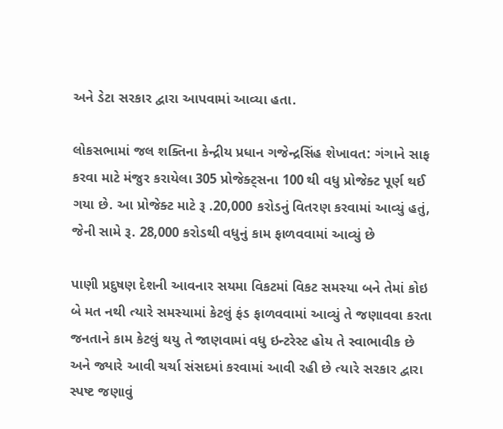અને ડેટા સરકાર દ્વારા આપવામાં આવ્યા હતા.

લોકસભામાં જલ શક્તિના કેન્દ્રીય પ્રધાન ગજેન્દ્રસિંહ શેખાવત: ગંગાને સાફ કરવા માટે મંજુર કરાયેલા 305 પ્રોજેક્ટ્સના 100 થી વધુ પ્રોજેક્ટ પૂર્ણ થઈ ગયા છે. આ પ્રોજેક્ટ માટે રૂ .20,000 કરોડનું વિતરણ કરવામાં આવ્યું હતું, જેની સામે રૂ. 28,000 કરોડથી વધુનું કામ ફાળવવામાં આવ્યું છે

પાણી પ્રદુષણ દેશની આવનાર સયમા વિકટમાં વિકટ સમસ્યા બને તેમાં કોઇ બે મત નથી ત્યારે સમસ્યામાં કેટલું ફંડ ફાળવવામાં આવ્યું તે જણાવવા કરતા જનતાને કામ કેટલું થયુ તે જાણવામાં વધુ ઇન્ટરેસ્ટ હોય તે સ્વાભાવીક છે અને જ્યારે આવી ચર્ચા સંસદમાં કરવામાં આવી રહી છે ત્યારે સરકાર દ્વારા સ્પષ્ટ જણાવું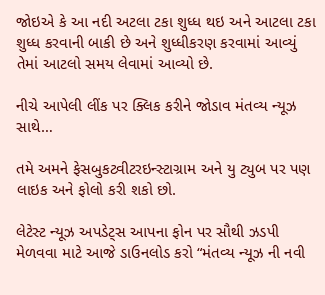જોઇએ કે આ નદી અટલા ટકા શુધ્ધ થઇ અને આટલા ટકા શુધ્ધ કરવાની બાકી છે અને શુધ્ધીકરણ કરવામાં આવ્યું તેમાં આટલો સમય લેવામાં આવ્યો છે.

નીચે આપેલી લીંક પર ક્લિક કરીને જોડાવ મંતવ્ય ન્યૂઝ સાથે…

તમે અમને ફેસબુકટ્વીટરઇન્સ્ટાગ્રામ અને યુ ટ્યુબ પર પણ લાઇક અને ફોલો કરી શકો છો.

લેટેસ્ટ ન્યૂઝ અપડેટ્સ આપના ફોન પર સૌથી ઝડપી મેળવવા માટે આજે ડાઉનલોડ કરો “મંતવ્ય ન્યૂઝ ની નવી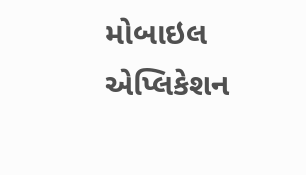મોબાઇલ એપ્લિકેશન